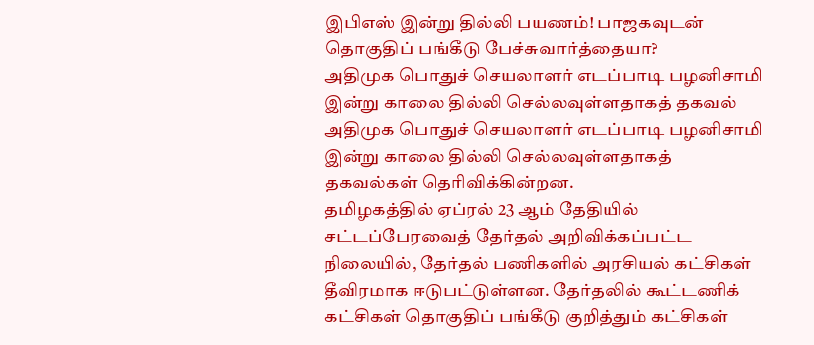இபிஎஸ் இன்று தில்லி பயணம்! பாஜகவுடன் தொகுதிப் பங்கீடு பேச்சுவார்த்தையா?
அதிமுக பொதுச் செயலாளர் எடப்பாடி பழனிசாமி இன்று காலை தில்லி செல்லவுள்ளதாகத் தகவல்
அதிமுக பொதுச் செயலாளர் எடப்பாடி பழனிசாமி இன்று காலை தில்லி செல்லவுள்ளதாகத் தகவல்கள் தெரிவிக்கின்றன.
தமிழகத்தில் ஏப்ரல் 23 ஆம் தேதியில் சட்டப்பேரவைத் தேர்தல் அறிவிக்கப்பட்ட நிலையில், தேர்தல் பணிகளில் அரசியல் கட்சிகள் தீவிரமாக ஈடுபட்டுள்ளன. தேர்தலில் கூட்டணிக் கட்சிகள் தொகுதிப் பங்கீடு குறித்தும் கட்சிகள்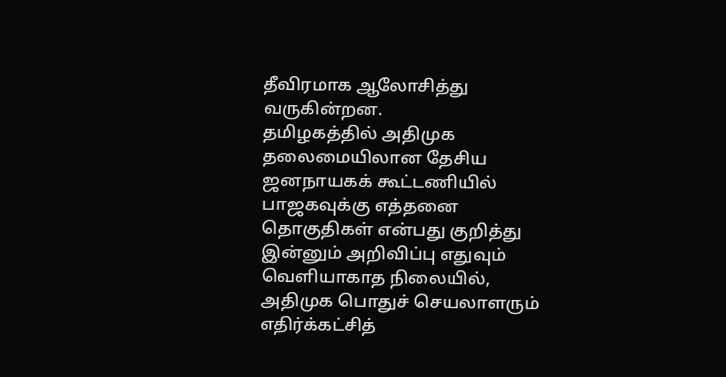தீவிரமாக ஆலோசித்து வருகின்றன.
தமிழகத்தில் அதிமுக தலைமையிலான தேசிய ஜனநாயகக் கூட்டணியில் பாஜகவுக்கு எத்தனை தொகுதிகள் என்பது குறித்து இன்னும் அறிவிப்பு எதுவும் வெளியாகாத நிலையில், அதிமுக பொதுச் செயலாளரும் எதிர்க்கட்சித்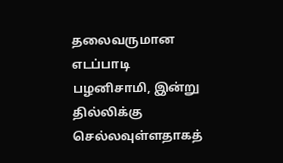தலைவருமான எடப்பாடி பழனிசாமி, இன்று தில்லிக்கு செல்லவுள்ளதாகத்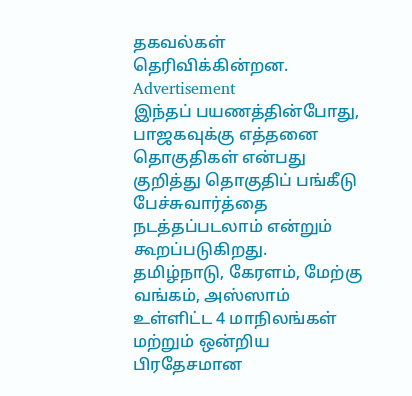தகவல்கள் தெரிவிக்கின்றன.
Advertisement
இந்தப் பயணத்தின்போது, பாஜகவுக்கு எத்தனை தொகுதிகள் என்பது குறித்து தொகுதிப் பங்கீடு பேச்சுவார்த்தை நடத்தப்படலாம் என்றும் கூறப்படுகிறது.
தமிழ்நாடு, கேரளம், மேற்கு வங்கம், அஸ்ஸாம் உள்ளிட்ட 4 மாநிலங்கள் மற்றும் ஒன்றிய பிரதேசமான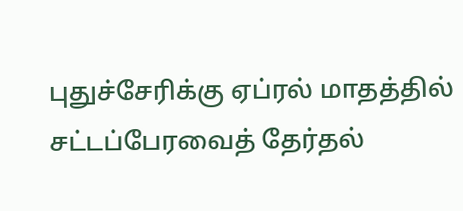புதுச்சேரிக்கு ஏப்ரல் மாதத்தில் சட்டப்பேரவைத் தேர்தல்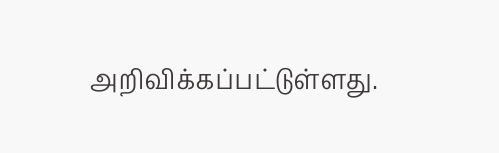அறிவிக்கப்பட்டுள்ளது.